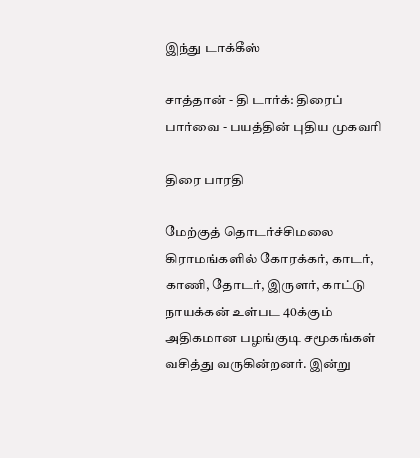இந்து டாக்கீஸ்

சாத்தான் - தி டார்க்: திரைப் பார்வை - பயத்தின் புதிய முகவரி

திரை பாரதி

மேற்குத் தொடர்ச்சிமலை கிராமங்களில் கோரக்கர், காடர், காணி, தோடர், இருளர், காட்டு நாயக்கன் உள்பட 40க்கும் அதிகமான பழங்குடி சமூகங்கள் வசித்து வருகின்றனர். இன்று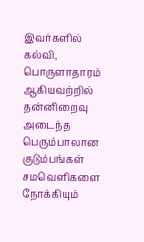இவர்களில் கல்வி, பொருளாதாரம் ஆகியவற்றில் தன்னிறைவு அடைந்த பெரும்பாலான குடும்பங்கள் சமவெளிகளை நோக்கியும்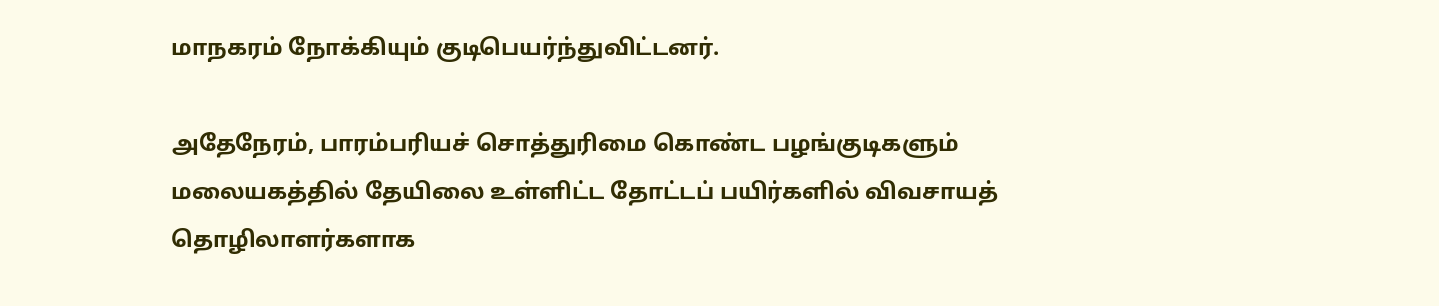மாநகரம் நோக்கியும் குடிபெயர்ந்துவிட்டனர்.

அதேநேரம், பாரம்பரியச் சொத்துரிமை கொண்ட பழங்குடிகளும் மலையகத்தில் தேயிலை உள்ளிட்ட தோட்டப் பயிர்களில் விவசாயத் தொழிலாளர்களாக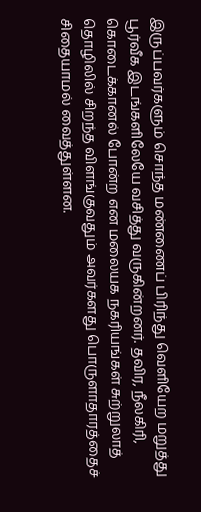இருப்பவர்களும் சொந்த மண்ணைப் பிரிந்து வெளியேற மறுத்து பூர்வீக இடங்களிலேயே வசித்து வருகின்றனர். தவிர, நீலகிரி, கொடைக்கானல் போன்ற என மலையக நகரியங்கள் சுற்றுலாத் தொழிலில் சிறந்த விளங்குவதும் அவர்களது பொருளாதாரத்தைச் சிதையாமல் வைத்துள்ளன.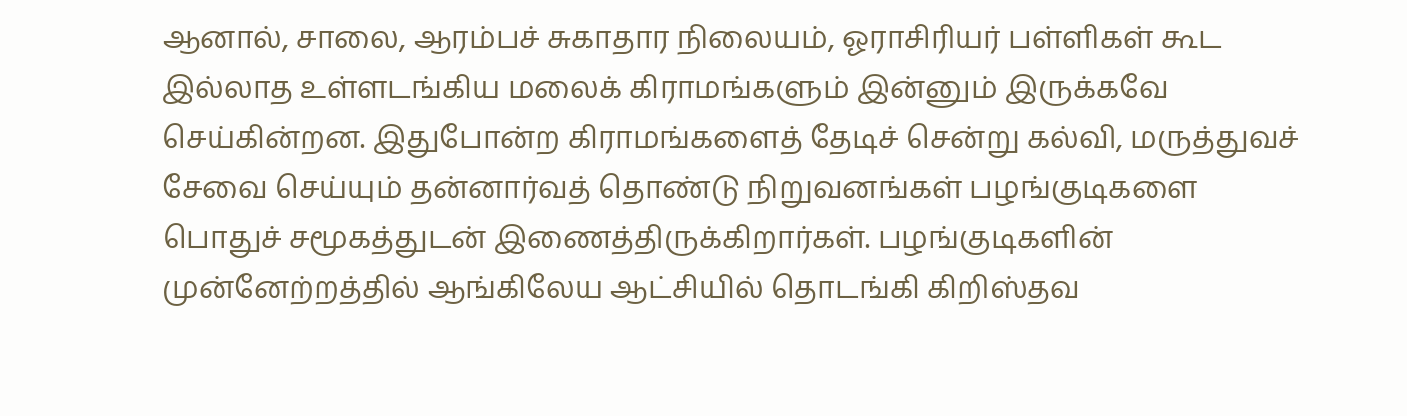ஆனால், சாலை, ஆரம்பச் சுகாதார நிலையம், ஓராசிரியர் பள்ளிகள் கூட இல்லாத உள்ளடங்கிய மலைக் கிராமங்களும் இன்னும் இருக்கவே செய்கின்றன. இதுபோன்ற கிராமங்களைத் தேடிச் சென்று கல்வி, மருத்துவச் சேவை செய்யும் தன்னார்வத் தொண்டு நிறுவனங்கள் பழங்குடிகளை பொதுச் சமூகத்துடன் இணைத்திருக்கிறார்கள். பழங்குடிகளின் முன்னேற்றத்தில் ஆங்கிலேய ஆட்சியில் தொடங்கி கிறிஸ்தவ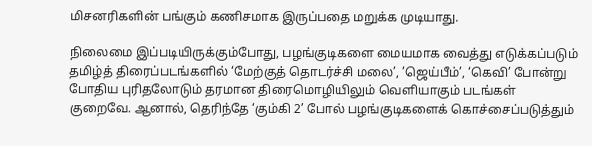மிசனரிகளின் பங்கும் கணிசமாக இருப்பதை மறுக்க முடியாது.

நிலைமை இப்படியிருக்கும்போது, பழங்குடிகளை மையமாக வைத்து எடுக்கப்படும் தமிழ்த் திரைப்படங்களில் ‘மேற்குத் தொடர்ச்சி மலை’, ’ஜெய்பீம்’, ‘கெவி’ போன்று போதிய புரிதலோடும் தரமான திரைமொழியிலும் வெளியாகும் படங்கள் குறைவே. ஆனால், தெரிந்தே ‘கும்கி 2’ போல் பழங்குடிகளைக் கொச்சைப்படுத்தும்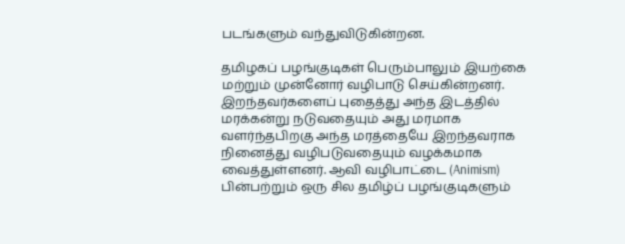படங்களும் வந்துவிடுகின்றன.

தமிழகப் பழங்குடிகள் பெரும்பாலும் இயற்கை மற்றும் முன்னோர் வழிபாடு செய்கின்றனர். இறந்தவர்களைப் புதைத்து அந்த இடத்தில் மரக்கன்று நடுவதையும் அது மரமாக வளர்ந்தபிறகு அந்த மரத்தையே இறந்தவராக நினைத்து வழிபடுவதையும் வழக்கமாக வைத்துள்ளனர். ஆவி வழிபாட்டை (Animism) பின்பற்றும் ஒரு சில தமிழ்ப் பழங்குடிகளும்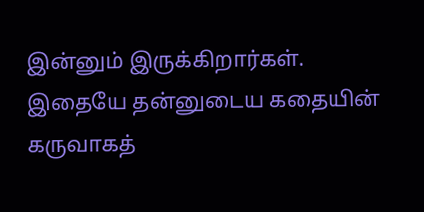இன்னும் இருக்கிறார்கள். இதையே தன்னுடைய கதையின் கருவாகத்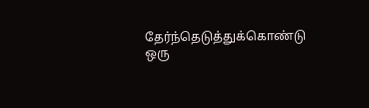தேர்ந்தெடுத்துக்கொண்டு ஒரு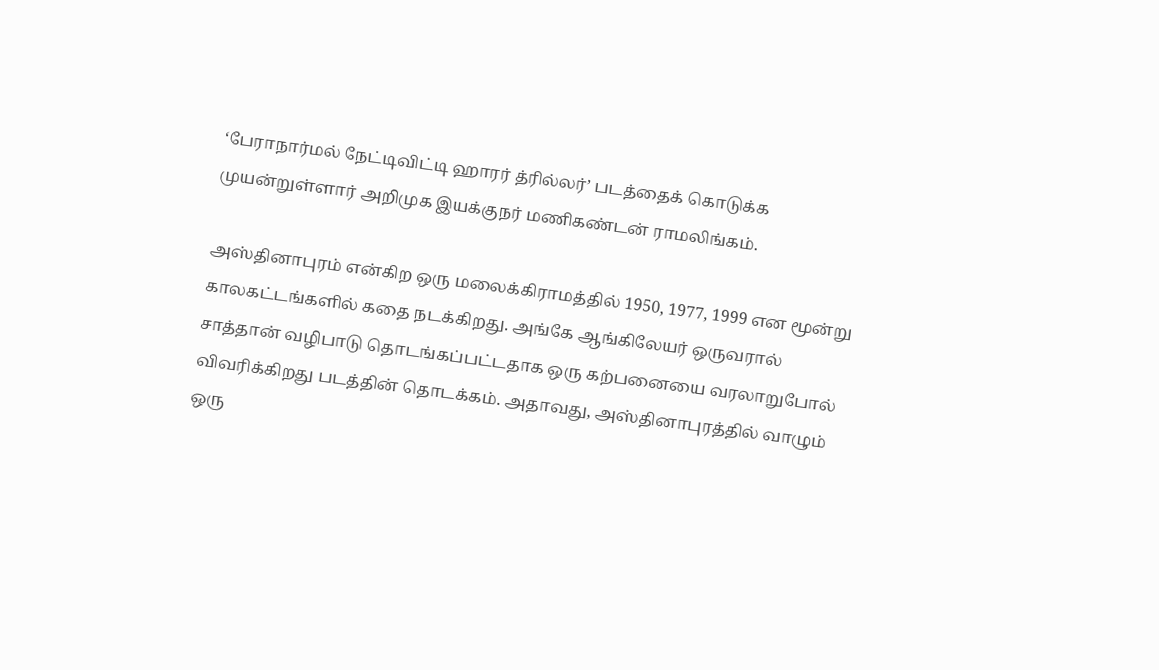‘பேராநார்மல் நேட்டிவிட்டி ஹாரர் த்ரில்லர்’ படத்தைக் கொடுக்க முயன்றுள்ளார் அறிமுக இயக்குநர் மணிகண்டன் ராமலிங்கம்.

அஸ்தினாபுரம் என்கிற ஒரு மலைக்கிராமத்தில் 1950, 1977, 1999 என மூன்று காலகட்டங்களில் கதை நடக்கிறது. அங்கே ஆங்கிலேயர் ஒருவரால் சாத்தான் வழிபாடு தொடங்கப்பட்டதாக ஒரு கற்பனையை வரலாறுபோல் விவரிக்கிறது படத்தின் தொடக்கம். அதாவது, அஸ்தினாபுரத்தில் வாழும் ஒரு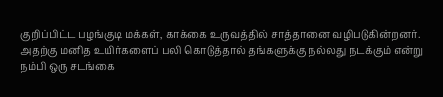குறிப்பிட்ட பழங்குடி மக்கள், காக்கை உருவத்தில் சாத்தானை வழிபடுகின்றனர். அதற்கு மனித உயிர்களைப் பலி கொடுத்தால் தங்களுக்கு நல்லது நடக்கும் என்று நம்பி ஒரு சடங்கை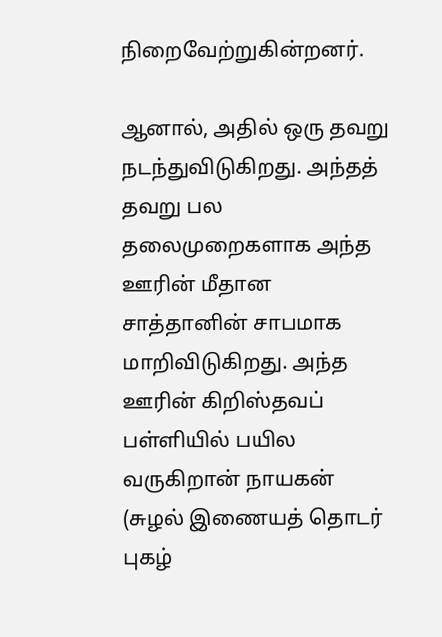நிறைவேற்றுகின்றனர்.

ஆனால், அதில் ஒரு தவறு நடந்துவிடுகிறது. அந்தத் தவறு பல தலைமுறைகளாக அந்த ஊரின் மீதான சாத்தானின் சாபமாக மாறிவிடுகிறது. அந்த ஊரின் கிறிஸ்தவப் பள்ளியில் பயில வருகிறான் நாயகன் (சுழல் இணையத் தொடர் புகழ்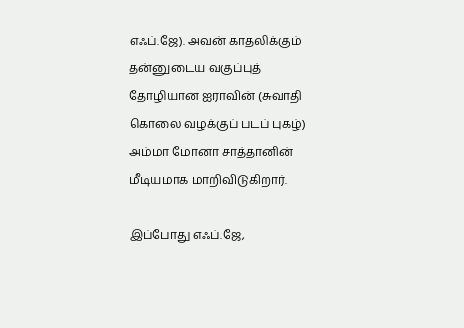எஃப்.ஜே). அவன் காதலிக்கும் தன்னுடைய வகுப்புத் தோழியான ஐராவின் (சுவாதி கொலை வழக்குப் படப் புகழ்) அம்மா மோனா சாத்தானின் மீடியமாக மாறிவிடுகிறார்.

இப்போது எஃப்.ஜே,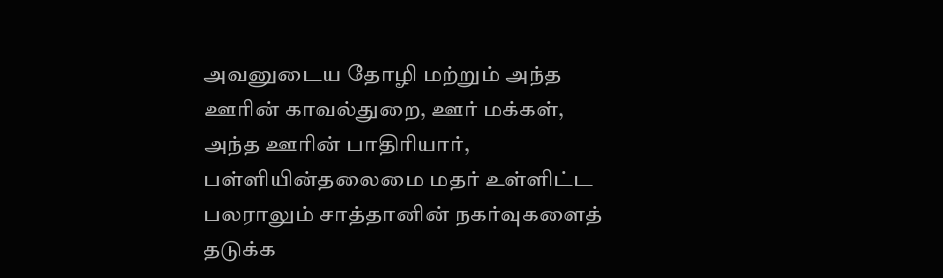அவனுடைய தோழி மற்றும் அந்த ஊரின் காவல்துறை, ஊர் மக்கள், அந்த ஊரின் பாதிரியார், பள்ளியின்தலைமை மதர் உள்ளிட்ட பலராலும் சாத்தானின் நகர்வுகளைத் தடுக்க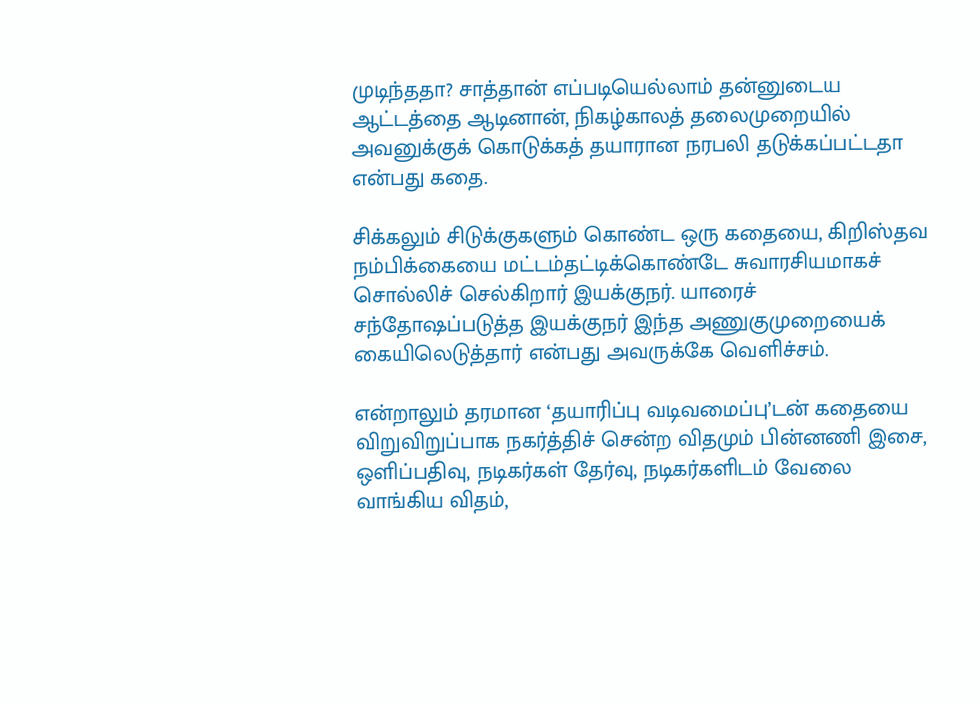முடிந்ததா? சாத்தான் எப்படியெல்லாம் தன்னுடைய ஆட்டத்தை ஆடினான், நிகழ்காலத் தலைமுறையில் அவனுக்குக் கொடுக்கத் தயாரான நரபலி தடுக்கப்பட்டதா என்பது கதை.

சிக்கலும் சிடுக்குகளும் கொண்ட ஒரு கதையை, கிறிஸ்தவ நம்பிக்கையை மட்டம்தட்டிக்கொண்டே சுவாரசியமாகச் சொல்லிச் செல்கிறார் இயக்குநர். யாரைச் சந்தோஷப்படுத்த இயக்குநர் இந்த அணுகுமுறையைக் கையிலெடுத்தார் என்பது அவருக்கே வெளிச்சம்.

என்றாலும் தரமான ‘தயாரிப்பு வடிவமைப்பு’டன் கதையை விறுவிறுப்பாக நகர்த்திச் சென்ற விதமும் பின்னணி இசை, ஒளிப்பதிவு, நடிகர்கள் தேர்வு, நடிகர்களிடம் வேலை வாங்கிய விதம்,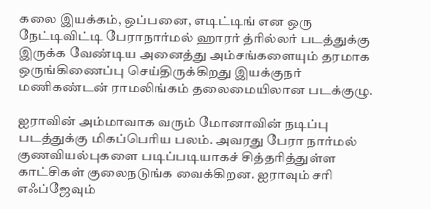கலை இயக்கம், ஒப்பனை, எடிட்டிங் என ஒரு நேட்டிவிட்டி பேராநார்மல் ஹாரர் த்ரில்லர் படத்துக்கு இருக்க வேண்டிய அனைத்து அம்சங்களையும் தரமாக ஒருங்கிணைப்பு செய்திருக்கிறது இயக்குநர் மணிகண்டன் ராமலிங்கம் தலைமையிலான படக்குழு.

ஐராவின் அம்மாவாக வரும் மோனாவின் நடிப்பு படத்துக்கு மிகப்பெரிய பலம். அவரது பேரா நார்மல் குணவியல்புகளை படிப்படியாகச் சித்தரித்துள்ள காட்சிகள் குலைநடுங்க வைக்கிறன. ஐராவும் சரி எஃப்ஜேவும்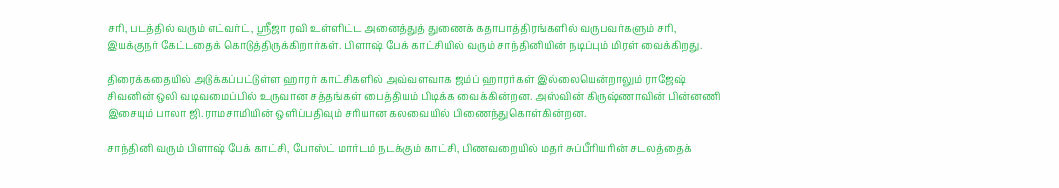சரி, படத்தில் வரும் எட்வர்ட், ஸ்ரீஜா ரவி உள்ளிட்ட அனைத்துத் துணைக் கதாபாத்திரங்களில் வருபவர்களும் சரி, இயக்குநர் கேட்டதைக் கொடுத்திருக்கிறார்கள். பிளாஷ் பேக் காட்சியில் வரும் சாந்தினியின் நடிப்பும் மிரள் வைக்கிறது.

திரைக்கதையில் அடுக்கப்பட்டுள்ள ஹாரர் காட்சிகளில் அவ்வளவாக ஜம்ப் ஹாரர்கள் இல்லையென்றாலும் ராஜேஷ் சிவனின் ஒலி வடிவமைப்பில் உருவான சத்தங்கள் பைத்தியம் பிடிக்க வைக்கின்றன. அஸ்வின் கிருஷ்ணாவின் பின்னணி இசையும் பாலா ஜி.ராமசாமியின் ஒளிப்பதிவும் சரியான கலவையில் பிணைந்துகொள்கின்றன.

சாந்தினி வரும் பிளாஷ் பேக் காட்சி, போஸ்ட் மார்டம் நடக்கும் காட்சி, பிணவறையில் மதர் சுப்பீரியரின் சடலத்தைக்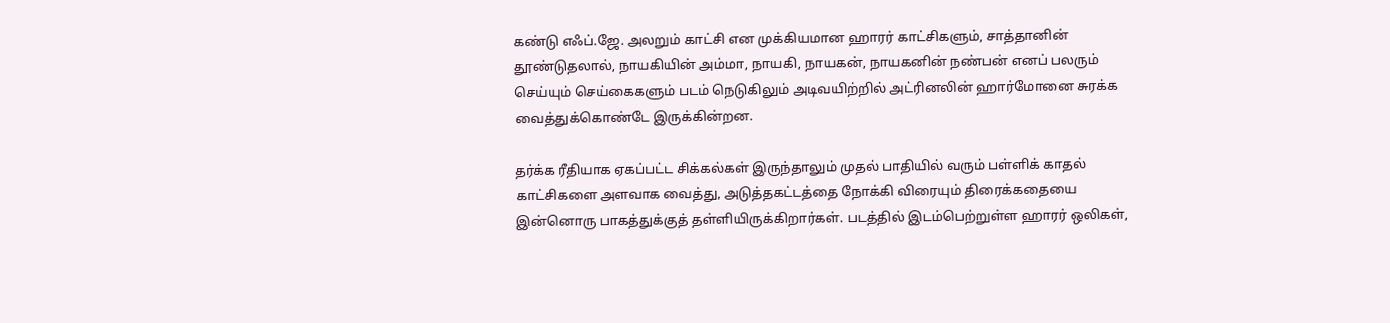கண்டு எஃப்.ஜே. அலறும் காட்சி என முக்கியமான ஹாரர் காட்சிகளும், சாத்தானின் தூண்டுதலால், நாயகியின் அம்மா, நாயகி, நாயகன், நாயகனின் நண்பன் எனப் பலரும் செய்யும் செய்கைகளும் படம் நெடுகிலும் அடிவயிற்றில் அட்ரினலின் ஹார்மோனை சுரக்க வைத்துக்கொண்டே இருக்கின்றன.

தர்க்க ரீதியாக ஏகப்பட்ட சிக்கல்கள் இருந்தாலும் முதல் பாதியில் வரும் பள்ளிக் காதல் காட்சிகளை அளவாக வைத்து, அடுத்தகட்டத்தை நோக்கி விரையும் திரைக்கதையை இன்னொரு பாகத்துக்குத் தள்ளியிருக்கிறார்கள். படத்தில் இடம்பெற்றுள்ள ஹாரர் ஒலிகள்,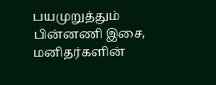பயமுறுத்தும் பின்னணி இசை, மனிதர்களின்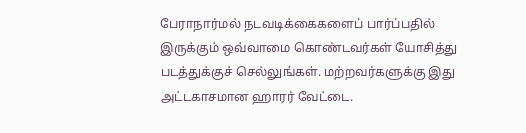பேராநார்மல் நடவடிக்கைகளைப் பார்ப்பதில் இருக்கும் ஒவ்வாமை கொண்டவர்கள் யோசித்து படத்துக்குச் செல்லுங்கள். மற்றவர்களுக்கு இது அட்டகாசமான ஹாரர் வேட்டை.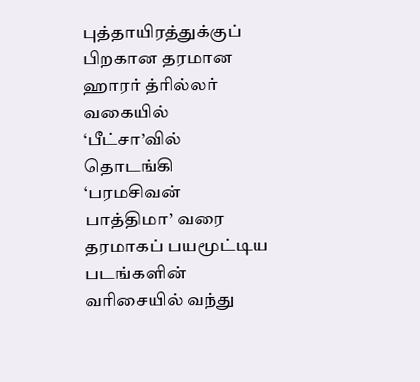புத்தாயிரத்துக்குப் பிறகான தரமான ஹாரர் த்ரில்லர் வகையில் ‘பீட்சா’வில் தொடங்கி ‘பரமசிவன் பாத்திமா’ வரை தரமாகப் பயமூட்டிய படங்களின் வரிசையில் வந்து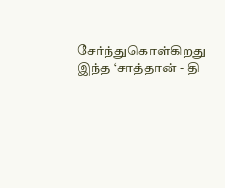சேர்ந்துகொள்கிறது இந்த ‘சாத்தான் - தி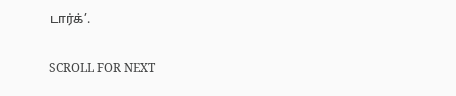டார்க்’.

SCROLL FOR NEXT